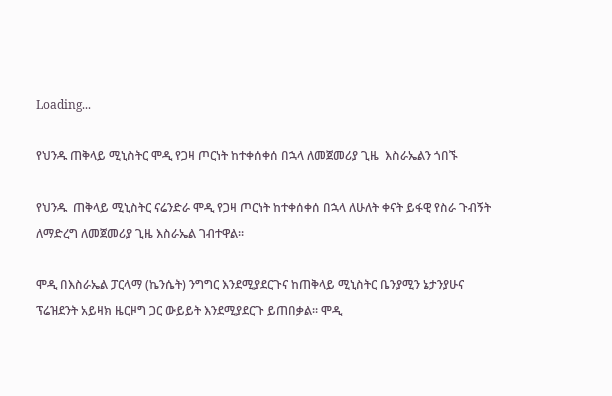Loading...

የህንዱ ጠቅላይ ሚኒስትር ሞዲ የጋዛ ጦርነት ከተቀሰቀሰ በኋላ ለመጀመሪያ ጊዜ  እስራኤልን ጎበኙ

የህንዱ  ጠቅላይ ሚኒስትር ናሬንድራ ሞዲ የጋዛ ጦርነት ከተቀሰቀሰ በኋላ ለሁለት ቀናት ይፋዊ የስራ ጉብኝት ለማድረግ ለመጀመሪያ ጊዜ እስራኤል ገብተዋል።

ሞዲ በእስራኤል ፓርላማ (ኬንሴት) ንግግር እንደሚያደርጉና ከጠቅላይ ሚኒስትር ቤንያሚን ኔታንያሁና ፕሬዝደንት አይዛክ ዜርዞግ ጋር ውይይት እንደሚያደርጉ ይጠበቃል። ሞዲ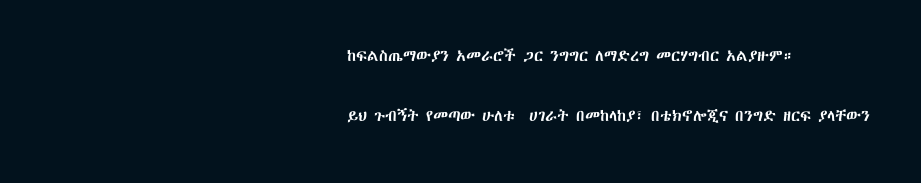ከፍልስጤማውያን አመራሮች ጋር ንግግር ለማድረግ መርሃግብር አልያዙም።

ይህ ጉብኝት የመጣው ሁለቱ  ሀገራት በመከላከያ፣ በቴክኖሎጂና በንግድ ዘርፍ ያላቸውን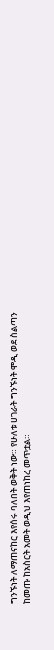ግንኙነት ለማጠናከር እየሰሩ ባለበት ወቅት ነው። የሁለቱ ሀገራት ግንኙነት ሞዲ ወደ ስልጣን ከመጡ ከአስርት አመት ወዲህ እየጠነከረ መጥቷል።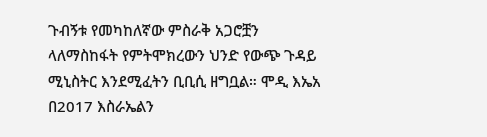ጉብኝቱ የመካከለኛው ምስራቅ አጋሮቿን ላለማስከፋት የምትሞክረውን ህንድ የውጭ ጉዳይ ሚኒስትር እንደሚፈትን ቢቢሲ ዘግቧል። ሞዲ እኤአ በ2017 እስራኤልን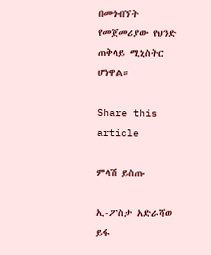በመጎብኘት የመጀመሪያው የህንድ ጠቅላይ ሚኒስትር ሆነዋል።

Share this article

ምላሽ ይስጡ

ኢ-ፖስታ አድራሻወ ይፋ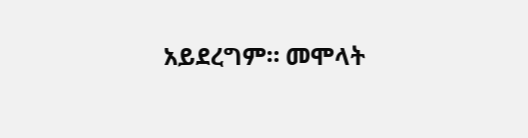አይደረግም። መሞላት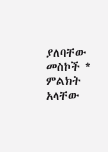ያለባቸው መስኮች * ምልክት አላቸው